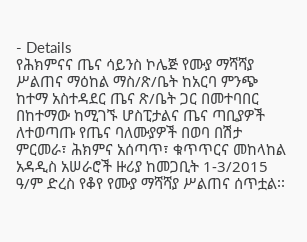- Details
የሕክምናና ጤና ሳይንስ ኮሌጅ የሙያ ማሻሻያ ሥልጠና ማዕከል ማስ/ጽ/ቤት ከአርባ ምንጭ ከተማ አስተዳደር ጤና ጽ/ቤት ጋር በመተባበር በከተማው ከሚገኙ ሆስፒታልና ጤና ጣቢያዎች ለተወጣጡ የጤና ባለሙያዎች በወባ በሽታ ምርመራ፣ ሕክምና አሰጣጥ፣ ቁጥጥርና መከላከል አዳዲስ አሠራሮች ዙሪያ ከመጋቢት 1-3/2015 ዓ/ም ድረስ የቆየ የሙያ ማሻሻያ ሥልጠና ሰጥቷል፡፡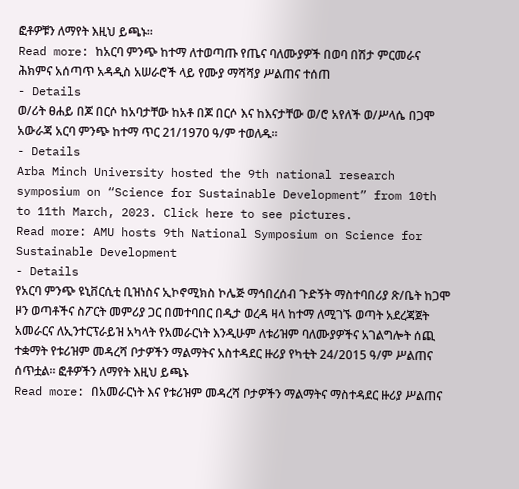ፎቶዎቹን ለማየት እዚህ ይጫኑ፡፡
Read more: ከአርባ ምንጭ ከተማ ለተወጣጡ የጤና ባለሙያዎች በወባ በሽታ ምርመራና ሕክምና አሰጣጥ አዳዲስ አሠራሮች ላይ የሙያ ማሻሻያ ሥልጠና ተሰጠ
- Details
ወ/ሪት ፀሐይ በጆ በርሶ ከአባታቸው ከአቶ በጆ በርሶ እና ከእናታቸው ወ/ሮ አየለች ወ/ሥላሴ በጋሞ አውራጃ አርባ ምንጭ ከተማ ጥር 21/1970 ዓ/ም ተወለዱ፡፡
- Details
Arba Minch University hosted the 9th national research symposium on “Science for Sustainable Development” from 10th to 11th March, 2023. Click here to see pictures.
Read more: AMU hosts 9th National Symposium on Science for Sustainable Development
- Details
የአርባ ምንጭ ዩኒቨርሲቲ ቢዝነስና ኢኮኖሚክስ ኮሌጅ ማኅበረሰብ ጉድኝት ማስተባበሪያ ጽ/ቤት ከጋሞ ዞን ወጣቶችና ስፖርት መምሪያ ጋር በመተባበር በዲታ ወረዳ ዛላ ከተማ ለሚገኙ ወጣት አደረጃጀት አመራርና ለኢንተርፕራይዝ አካላት የአመራርነት እንዲሁም ለቱሪዝም ባለሙያዎችና አገልግሎት ሰጪ ተቋማት የቱሪዝም መዳረሻ ቦታዎችን ማልማትና አስተዳደር ዙሪያ የካቲት 24/2015 ዓ/ም ሥልጠና ሰጥቷል፡፡ ፎቶዎችን ለማየት እዚህ ይጫኑ
Read more: በአመራርነት እና የቱሪዝም መዳረሻ ቦታዎችን ማልማትና ማስተዳደር ዙሪያ ሥልጠና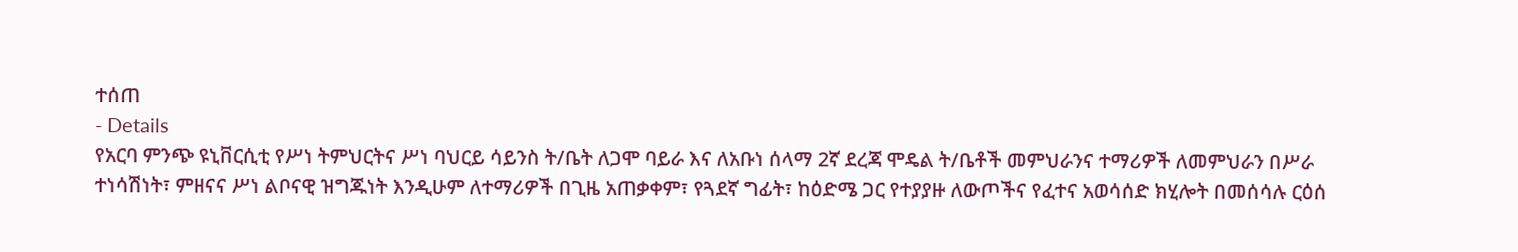ተሰጠ
- Details
የአርባ ምንጭ ዩኒቨርሲቲ የሥነ ትምህርትና ሥነ ባህርይ ሳይንስ ት/ቤት ለጋሞ ባይራ እና ለአቡነ ሰላማ 2ኛ ደረጃ ሞዴል ት/ቤቶች መምህራንና ተማሪዎች ለመምህራን በሥራ ተነሳሽነት፣ ምዘናና ሥነ ልቦናዊ ዝግጁነት እንዲሁም ለተማሪዎች በጊዜ አጠቃቀም፣ የጓደኛ ግፊት፣ ከዕድሜ ጋር የተያያዙ ለውጦችና የፈተና አወሳሰድ ክሂሎት በመሰሳሉ ርዕሰ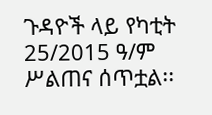ጉዳዮች ላይ የካቲት 25/2015 ዓ/ም ሥልጠና ሰጥቷል፡፡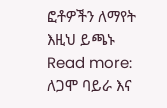ፎቶዎችን ለማየት እዚህ ይጫኑ
Read more: ለጋሞ ባይራ እና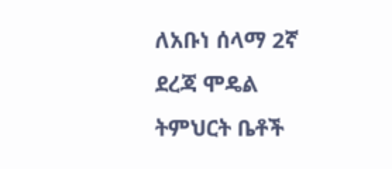ለአቡነ ሰላማ 2ኛ ደረጃ ሞዴል ትምህርት ቤቶች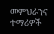መምህራንና ተማሪዎች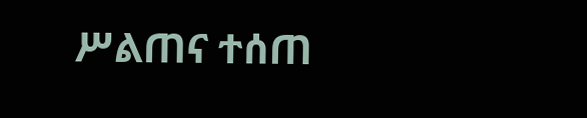ሥልጠና ተሰጠ